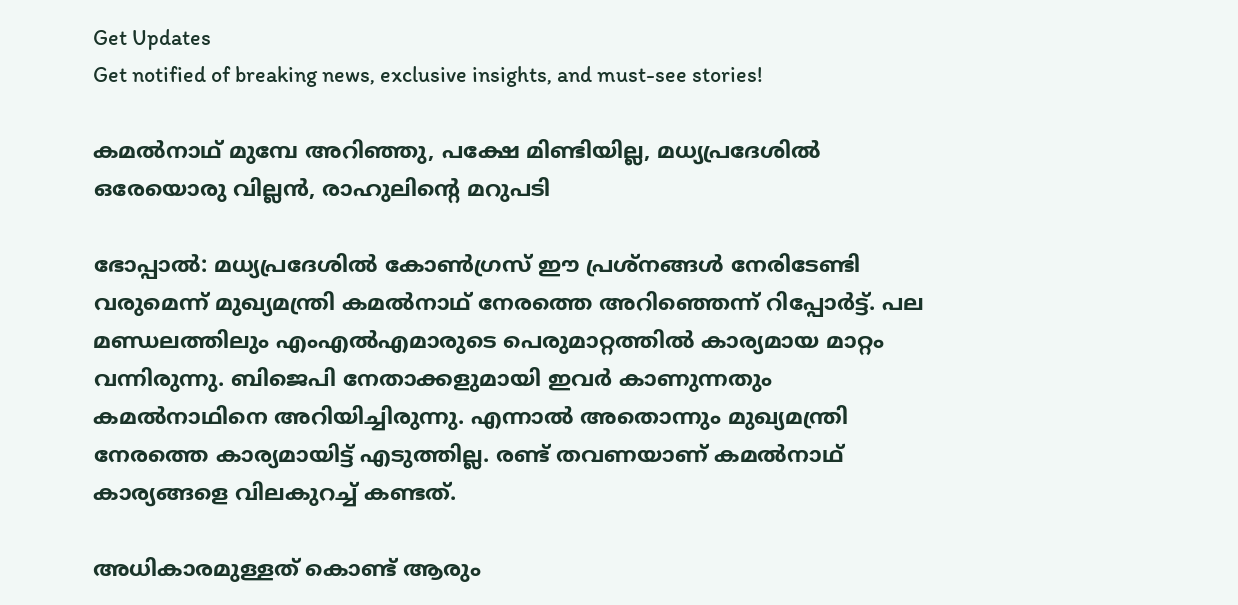Get Updates
Get notified of breaking news, exclusive insights, and must-see stories!

കമല്‍നാഥ് മുമ്പേ അറിഞ്ഞു, പക്ഷേ മിണ്ടിയില്ല, മധ്യപ്രദേശില്‍ ഒരേയൊരു വില്ലന്‍, രാഹുലിന്റെ മറുപടി

ഭോപ്പാല്‍: മധ്യപ്രദേശില്‍ കോണ്‍ഗ്രസ് ഈ പ്രശ്‌നങ്ങള്‍ നേരിടേണ്ടി വരുമെന്ന് മുഖ്യമന്ത്രി കമല്‍നാഥ് നേരത്തെ അറിഞ്ഞെന്ന് റിപ്പോര്‍ട്ട്. പല മണ്ഡലത്തിലും എംഎല്‍എമാരുടെ പെരുമാറ്റത്തില്‍ കാര്യമായ മാറ്റം വന്നിരുന്നു. ബിജെപി നേതാക്കളുമായി ഇവര്‍ കാണുന്നതും കമല്‍നാഥിനെ അറിയിച്ചിരുന്നു. എന്നാല്‍ അതൊന്നും മുഖ്യമന്ത്രി നേരത്തെ കാര്യമായിട്ട് എടുത്തില്ല. രണ്ട് തവണയാണ് കമല്‍നാഥ് കാര്യങ്ങളെ വിലകുറച്ച് കണ്ടത്.

അധികാരമുള്ളത് കൊണ്ട് ആരും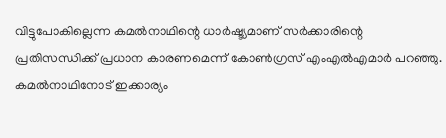വിട്ടുപോകില്ലെന്ന കമല്‍നാഥിന്റെ ധാര്‍ഷ്ട്യമാണ് സര്‍ക്കാരിന്റെ പ്രതിസന്ധിക്ക് പ്രധാന കാരണമെന്ന് കോണ്‍ഗ്രസ് എംഎല്‍എമാര്‍ പറഞ്ഞു. കമല്‍നാഥിനോട് ഇക്കാര്യം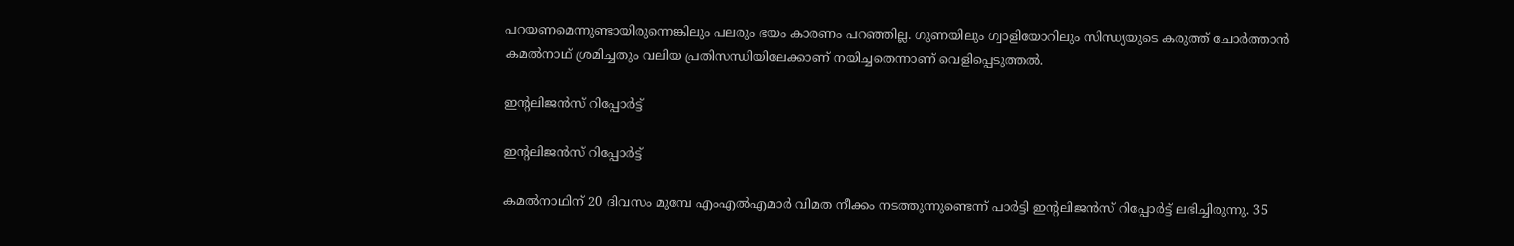പറയണമെന്നുണ്ടായിരുന്നെങ്കിലും പലരും ഭയം കാരണം പറഞ്ഞില്ല. ഗുണയിലും ഗ്വാളിയോറിലും സിന്ധ്യയുടെ കരുത്ത് ചോര്‍ത്താന്‍ കമല്‍നാഥ് ശ്രമിച്ചതും വലിയ പ്രതിസന്ധിയിലേക്കാണ് നയിച്ചതെന്നാണ് വെളിപ്പെടുത്തല്‍.

ഇന്റലിജന്‍സ് റിപ്പോര്‍ട്ട്

ഇന്റലിജന്‍സ് റിപ്പോര്‍ട്ട്

കമല്‍നാഥിന് 20 ദിവസം മുമ്പേ എംഎല്‍എമാര്‍ വിമത നീക്കം നടത്തുന്നുണ്ടെന്ന് പാര്‍ട്ടി ഇന്റലിജന്‍സ് റിപ്പോര്‍ട്ട് ലഭിച്ചിരുന്നു. 35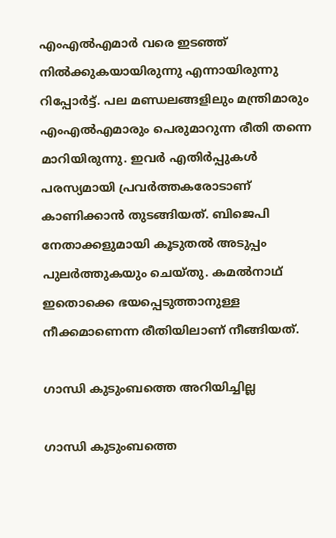എംഎല്‍എമാര്‍ വരെ ഇടഞ്ഞ് നില്‍ക്കുകയായിരുന്നു എന്നായിരുന്നു റിപ്പോര്‍ട്ട്. പല മണ്ഡലങ്ങളിലും മന്ത്രിമാരും എംഎല്‍എമാരും പെരുമാറുന്ന രീതി തന്നെ മാറിയിരുന്നു. ഇവര്‍ എതിര്‍പ്പുകള്‍ പരസ്യമായി പ്രവര്‍ത്തകരോടാണ് കാണിക്കാന്‍ തുടങ്ങിയത്. ബിജെപി നേതാക്കളുമായി കൂടുതല്‍ അടുപ്പം പുലര്‍ത്തുകയും ചെയ്തു. കമല്‍നാഥ് ഇതൊക്കെ ഭയപ്പെടുത്താനുള്ള നീക്കമാണെന്ന രീതിയിലാണ് നീങ്ങിയത്.

ഗാന്ധി കുടുംബത്തെ അറിയിച്ചില്ല

ഗാന്ധി കുടുംബത്തെ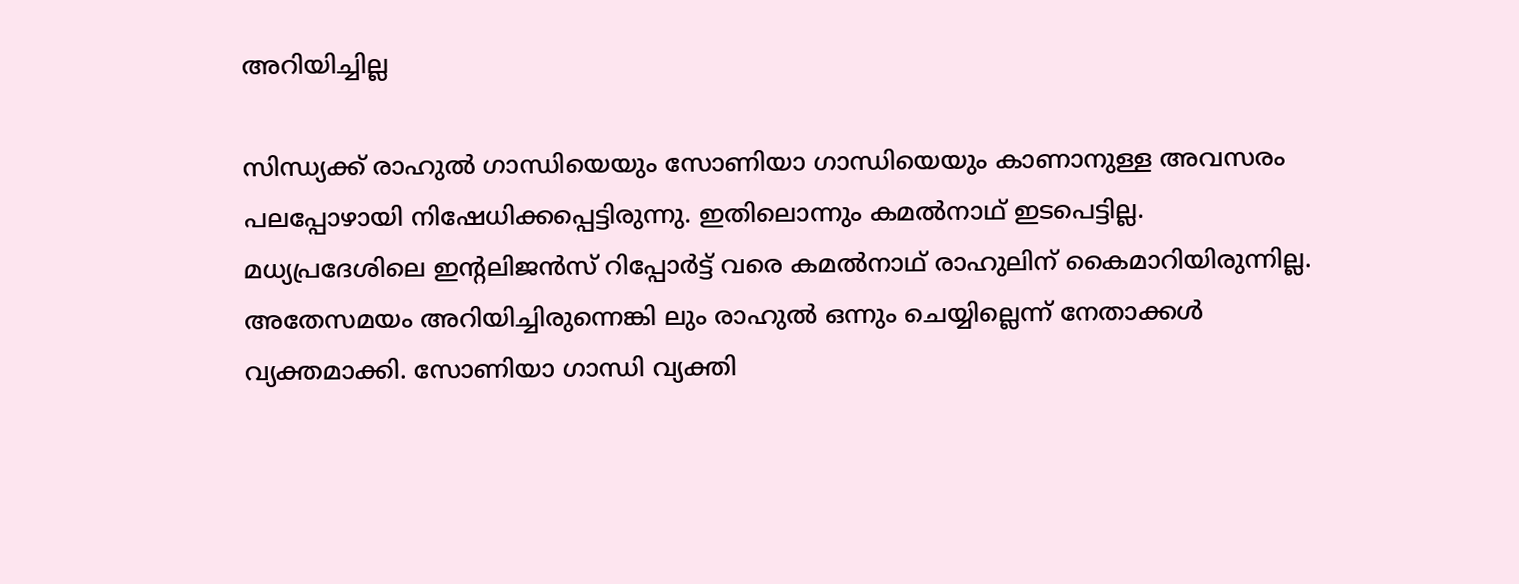അറിയിച്ചില്ല

സിന്ധ്യക്ക് രാഹുല്‍ ഗാന്ധിയെയും സോണിയാ ഗാന്ധിയെയും കാണാനുള്ള അവസരം പലപ്പോഴായി നിഷേധിക്കപ്പെട്ടിരുന്നു. ഇതിലൊന്നും കമല്‍നാഥ് ഇടപെട്ടില്ല. മധ്യപ്രദേശിലെ ഇന്റലിജന്‍സ് റിപ്പോര്‍ട്ട് വരെ കമല്‍നാഥ് രാഹുലിന് കൈമാറിയിരുന്നില്ല. അതേസമയം അറിയിച്ചിരുന്നെങ്കി ലും രാഹുല്‍ ഒന്നും ചെയ്യില്ലെന്ന് നേതാക്കള്‍ വ്യക്തമാക്കി. സോണിയാ ഗാന്ധി വ്യക്തി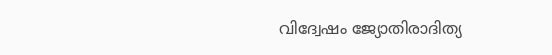വിദ്വേഷം ജ്യോതിരാദിത്യ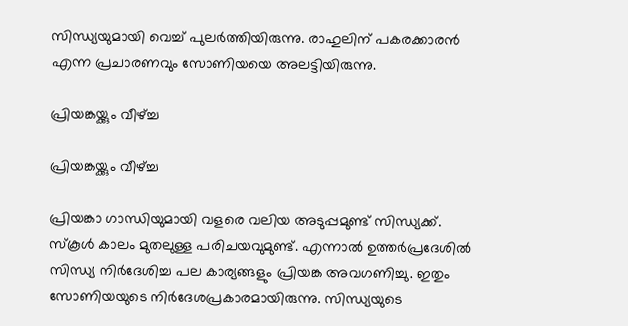സിന്ധ്യയുമായി വെച്ച് പുലര്‍ത്തിയിരുന്നു. രാഹുലിന് പകരക്കാരന്‍ എന്ന പ്രചാരണവും സോണിയയെ അലട്ടിയിരുന്നു.

പ്രിയങ്കയ്ക്കും വീഴ്ച്ച

പ്രിയങ്കയ്ക്കും വീഴ്ച്ച

പ്രിയങ്കാ ഗാന്ധിയുമായി വളരെ വലിയ അടുപ്പമുണ്ട് സിന്ധ്യക്ക്. സ്‌കൂള്‍ കാലം മുതലുള്ള പരിചയവുമുണ്ട്. എന്നാല്‍ ഉത്തര്‍പ്രദേശില്‍ സിന്ധ്യ നിര്‍ദേശിച്ച പല കാര്യങ്ങളും പ്രിയങ്ക അവഗണിച്ചു. ഇതും സോണിയയുടെ നിര്‍ദേശപ്രകാരമായിരുന്നു. സിന്ധ്യയുടെ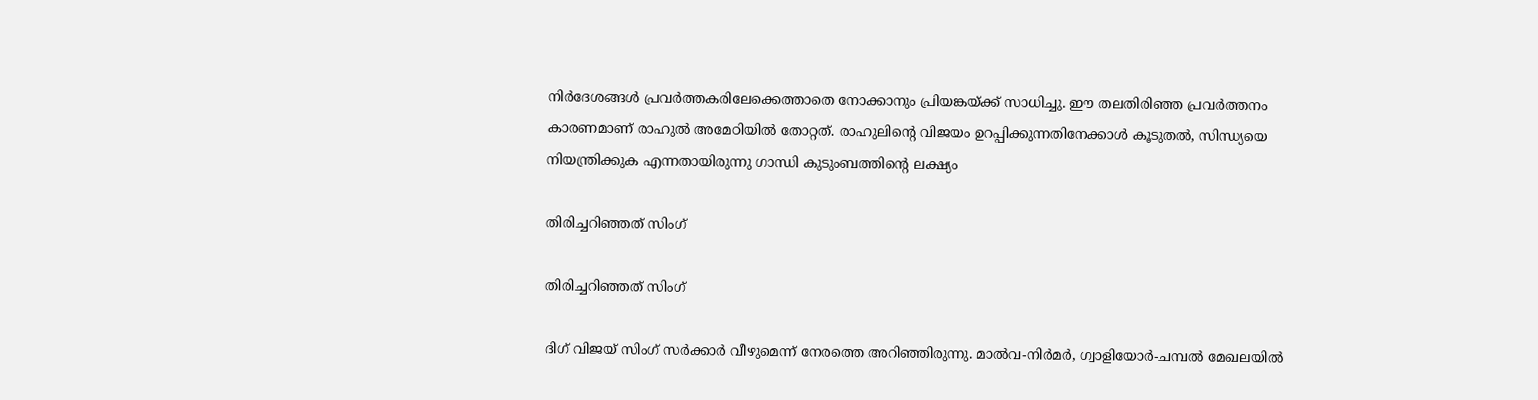നിര്‍ദേശങ്ങള്‍ പ്രവര്‍ത്തകരിലേക്കെത്താതെ നോക്കാനും പ്രിയങ്കയ്ക്ക് സാധിച്ചു. ഈ തലതിരിഞ്ഞ പ്രവര്‍ത്തനം കാരണമാണ് രാഹുല്‍ അമേഠിയില്‍ തോറ്റത്. രാഹുലിന്റെ വിജയം ഉറപ്പിക്കുന്നതിനേക്കാള്‍ കൂടുതല്‍, സിന്ധ്യയെ നിയന്ത്രിക്കുക എന്നതായിരുന്നു ഗാന്ധി കുടുംബത്തിന്റെ ലക്ഷ്യം

തിരിച്ചറിഞ്ഞത് സിംഗ്

തിരിച്ചറിഞ്ഞത് സിംഗ്

ദിഗ് വിജയ് സിംഗ് സര്‍ക്കാര്‍ വീഴുമെന്ന് നേരത്തെ അറിഞ്ഞിരുന്നു. മാല്‍വ-നിര്‍മര്‍, ഗ്വാളിയോര്‍-ചമ്പല്‍ മേഖലയില്‍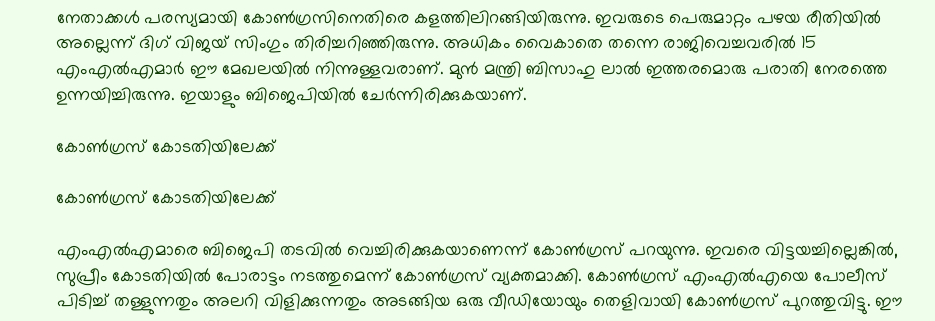നേതാക്കള്‍ പരസ്യമായി കോണ്‍ഗ്രസിനെതിരെ കളത്തിലിറങ്ങിയിരുന്നു. ഇവരുടെ പെരുമാറ്റം പഴയ രീതിയില്‍ അല്ലെന്ന് ദിഗ് വിജയ് സിംഗും തിരിച്ചറിഞ്ഞിരുന്നു. അധികം വൈകാതെ തന്നെ രാജിവെച്ചവരില്‍ 15 എംഎല്‍എമാര്‍ ഈ മേഖലയില്‍ നിന്നുള്ളവരാണ്. മുന്‍ മന്ത്രി ബിസാഹു ലാല്‍ ഇത്തരമൊരു പരാതി നേരത്തെ ഉന്നയിച്ചിരുന്നു. ഇയാളും ബിജെപിയില്‍ ചേര്‍ന്നിരിക്കുകയാണ്.

കോണ്‍ഗ്രസ് കോടതിയിലേക്ക്

കോണ്‍ഗ്രസ് കോടതിയിലേക്ക്

എംഎല്‍എമാരെ ബിജെപി തടവില്‍ വെച്ചിരിക്കുകയാണെന്ന് കോണ്‍ഗ്രസ് പറയുന്നു. ഇവരെ വിട്ടയച്ചില്ലെങ്കില്‍, സുപ്രീം കോടതിയില്‍ പോരാട്ടം നടത്തുമെന്ന് കോണ്‍ഗ്രസ് വ്യക്തമാക്കി. കോണ്‍ഗ്രസ് എംഎല്‍എയെ പോലീസ് പിടിച്ച് തള്ളുന്നതും അലറി വിളിക്കുന്നതും അടങ്ങിയ ഒരു വീഡിയോയും തെളിവായി കോണ്‍ഗ്രസ് പുറത്തുവിട്ടു. ഈ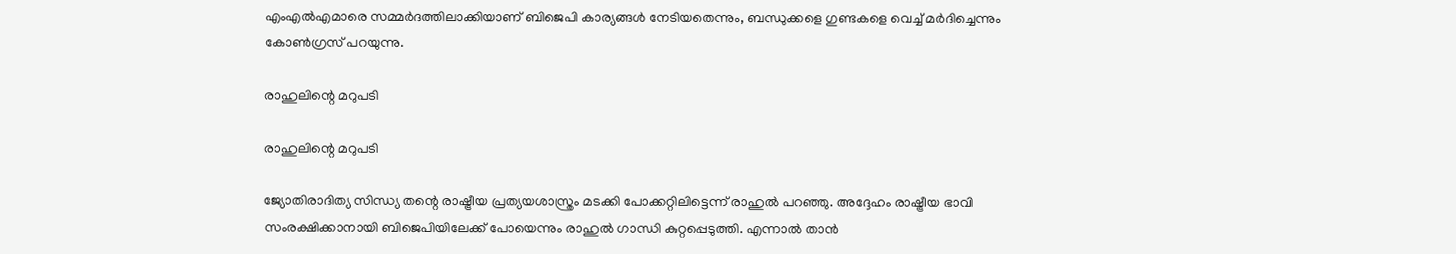എംഎല്‍എമാരെ സമ്മര്‍ദത്തിലാക്കിയാണ് ബിജെപി കാര്യങ്ങള്‍ നേടിയതെന്നും, ബന്ധുക്കളെ ഗുണ്ടകളെ വെച്ച് മര്‍ദിച്ചെന്നും കോണ്‍ഗ്രസ് പറയുന്നു.

രാഹുലിന്റെ മറുപടി

രാഹുലിന്റെ മറുപടി

ജ്യോതിരാദിത്യ സിന്ധ്യ തന്റെ രാഷ്ട്രീയ പ്രത്യയശാസ്ത്രം മടക്കി പോക്കറ്റിലിട്ടെന്ന് രാഹുല്‍ പറഞ്ഞു. അദ്ദേഹം രാഷ്ട്രീയ ഭാവി സംരക്ഷിക്കാനായി ബിജെപിയിലേക്ക് പോയെന്നും രാഹുല്‍ ഗാന്ധി കുറ്റപ്പെടുത്തി. എന്നാല്‍ താന്‍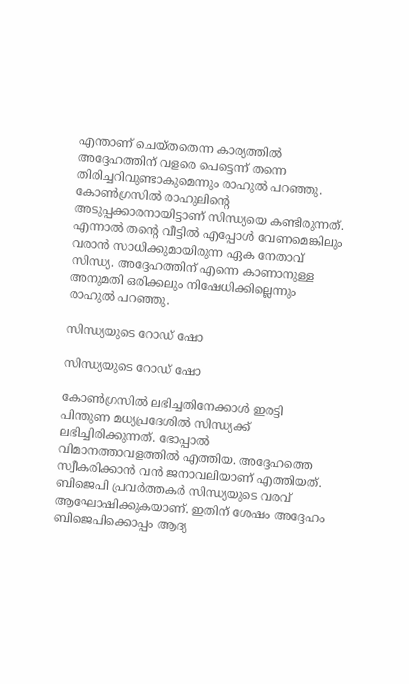എന്താണ് ചെയ്തതെന്ന കാര്യത്തില്‍ അദ്ദേഹത്തിന് വളരെ പെട്ടെന്ന് തന്നെ തിരിച്ചറിവുണ്ടാകുമെന്നും രാഹുല്‍ പറഞ്ഞു. കോണ്‍ഗ്രസില്‍ രാഹുലിന്റെ അടുപ്പക്കാരനായിട്ടാണ് സിന്ധ്യയെ കണ്ടിരുന്നത്. എന്നാല്‍ തന്റെ വീട്ടില്‍ എപ്പോള്‍ വേണമെങ്കിലും വരാന്‍ സാധിക്കുമായിരുന്ന ഏക നേതാവ് സിന്ധ്യ. അദ്ദേഹത്തിന് എന്നെ കാണാനുള്ള അനുമതി ഒരിക്കലും നിഷേധിക്കില്ലെന്നും രാഹുല്‍ പറഞ്ഞു.

സിന്ധ്യയുടെ റോഡ് ഷോ

സിന്ധ്യയുടെ റോഡ് ഷോ

കോണ്‍ഗ്രസില്‍ ലഭിച്ചതിനേക്കാള്‍ ഇരട്ടി പിന്തുണ മധ്യപ്രദേശില്‍ സിന്ധ്യക്ക് ലഭിച്ചിരിക്കുന്നത്. ഭോപ്പാല്‍ വിമാനത്താവളത്തില്‍ എത്തിയ. അദ്ദേഹത്തെ സ്വീകരിക്കാന്‍ വന്‍ ജനാവലിയാണ് എത്തിയത്. ബിജെപി പ്രവര്‍ത്തകര്‍ സിന്ധ്യയുടെ വരവ് ആഘോഷിക്കുകയാണ്. ഇതിന് ശേഷം അദ്ദേഹം ബിജെപിക്കൊപ്പം ആദ്യ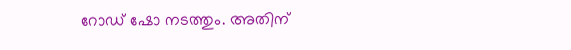റോഡ് ഷോ നടത്തും. അതിന്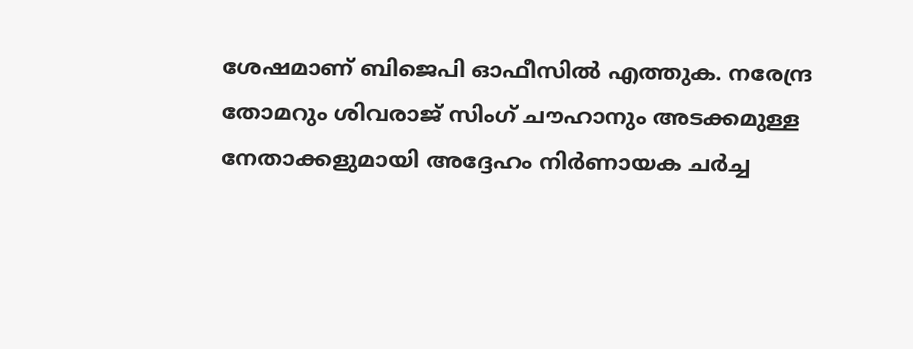ശേഷമാണ് ബിജെപി ഓഫീസില്‍ എത്തുക. നരേന്ദ്ര തോമറും ശിവരാജ് സിംഗ് ചൗഹാനും അടക്കമുള്ള നേതാക്കളുമായി അദ്ദേഹം നിര്‍ണായക ചര്‍ച്ച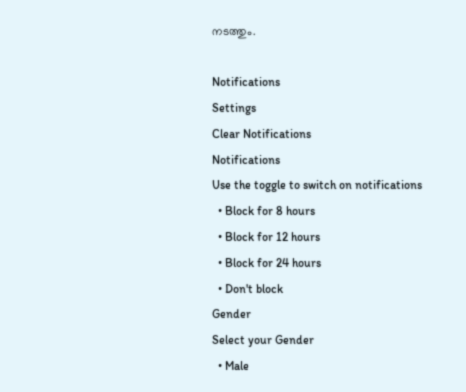നടത്തും.

Notifications
Settings
Clear Notifications
Notifications
Use the toggle to switch on notifications
  • Block for 8 hours
  • Block for 12 hours
  • Block for 24 hours
  • Don't block
Gender
Select your Gender
  • Male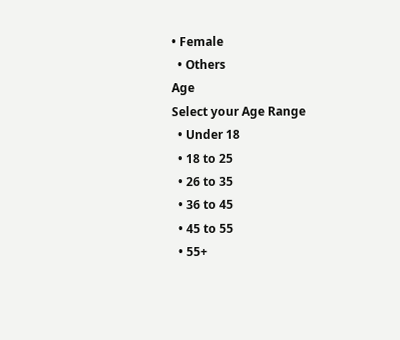• Female
  • Others
Age
Select your Age Range
  • Under 18
  • 18 to 25
  • 26 to 35
  • 36 to 45
  • 45 to 55
  • 55+